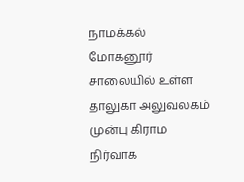நாமக்கல் மோகனூர் சாலையில் உள்ள தாலுகா அலுவலகம் முன்பு கிராம நிர்வாக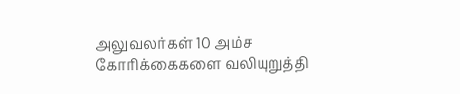அலுவலர்கள் 10 அம்ச கோரிக்கைகளை வலியுறுத்தி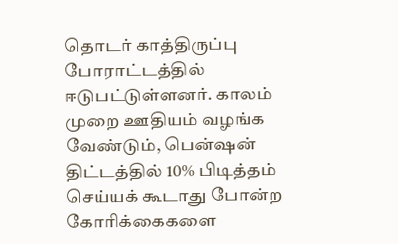தொடர் காத்திருப்பு போராட்டத்தில் ஈடுபட்டுள்ளனர். காலம் முறை ஊதியம் வழங்க வேண்டும், பென்ஷன் திட்டத்தில் 10% பிடித்தம் செய்யக் கூடாது போன்ற கோரிக்கைகளை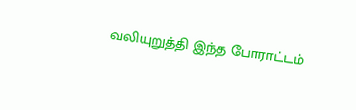வலியுறுத்தி இந்த போராட்டம்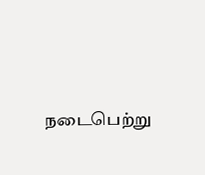நடைபெற்று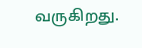வருகிறது.